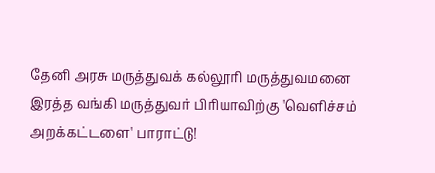தேனி அரசு மருத்துவக் கல்லூரி மருத்துவமனை இரத்த வங்கி மருத்துவர் பிரியாவிற்கு 'வெளிச்சம் அறக்கட்டளை' பாராட்டு!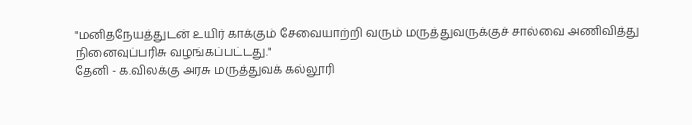"மனிதநேயத்துடன் உயிர் காக்கும் சேவையாற்றி வரும் மருத்துவருக்குச் சால்வை அணிவித்து நினைவுப்பரிசு வழங்கப்பட்டது."
தேனி - க.விலக்கு அரசு மருத்துவக் கல்லூரி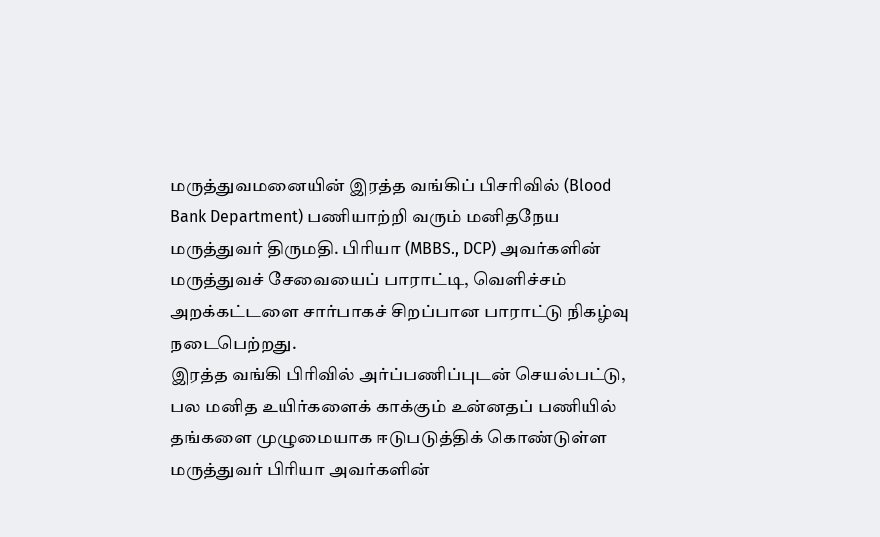மருத்துவமனையின் இரத்த வங்கிப் பிசரிவில் (Blood Bank Department) பணியாற்றி வரும் மனிதநேய மருத்துவர் திருமதி. பிரியா (MBBS., DCP) அவர்களின் மருத்துவச் சேவையைப் பாராட்டி, வெளிச்சம் அறக்கட்டளை சார்பாகச் சிறப்பான பாராட்டு நிகழ்வு நடைபெற்றது.
இரத்த வங்கி பிரிவில் அர்ப்பணிப்புடன் செயல்பட்டு, பல மனித உயிர்களைக் காக்கும் உன்னதப் பணியில் தங்களை முழுமையாக ஈடுபடுத்திக் கொண்டுள்ள மருத்துவர் பிரியா அவர்களின்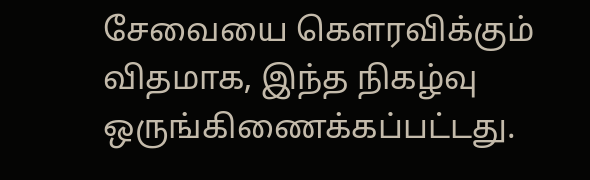சேவையை கௌரவிக்கும் விதமாக, இந்த நிகழ்வு ஒருங்கிணைக்கப்பட்டது.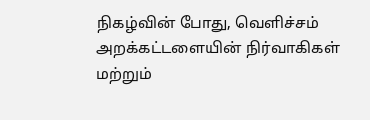நிகழ்வின் போது, வெளிச்சம் அறக்கட்டளையின் நிர்வாகிகள் மற்றும்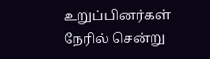உறுப்பினர்கள் நேரில் சென்று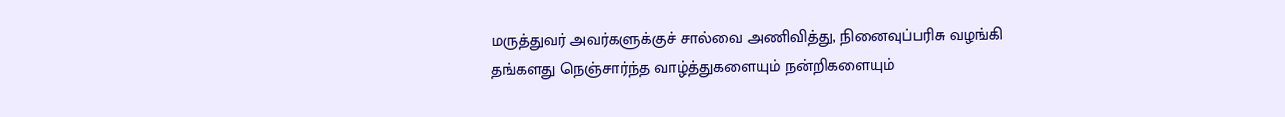மருத்துவர் அவர்களுக்குச் சால்வை அணிவித்து, நினைவுப்பரிசு வழங்கி தங்களது நெஞ்சார்ந்த வாழ்த்துகளையும் நன்றிகளையும்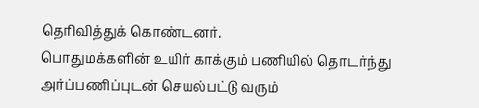தெரிவித்துக் கொண்டனர்.
பொதுமக்களின் உயிர் காக்கும் பணியில் தொடர்ந்து அர்ப்பணிப்புடன் செயல்பட்டு வரும்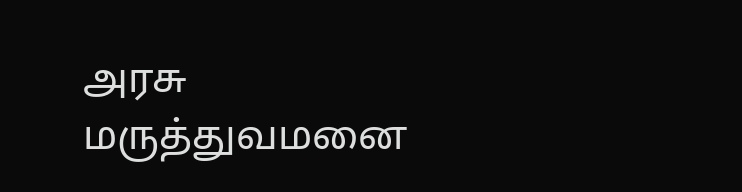அரசு மருத்துவமனை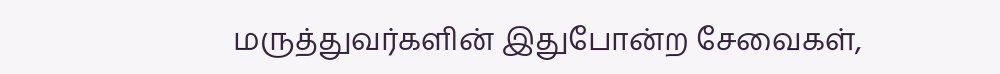மருத்துவர்களின் இதுபோன்ற சேவைகள்,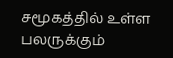சமூகத்தில் உள்ள பலருக்கும்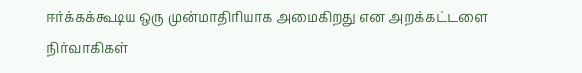ஈர்க்கக்கூடிய ஒரு முன்மாதிரியாக அமைகிறது என அறக்கட்டளை நிர்வாகிகள்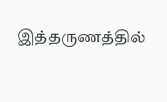இத்தருணத்தில்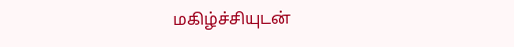மகிழ்ச்சியுடன்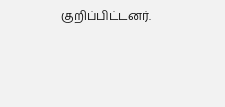குறிப்பிட்டனர்.